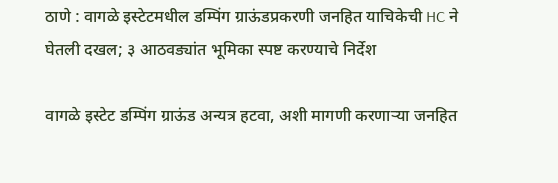ठाणे : वागळे इस्टेटमधील डम्पिंग ग्राऊंडप्रकरणी जनहित याचिकेची HC ने घेतली दखल; ३ आठवड्यांत भूमिका स्पष्ट करण्याचे निर्देश

वागळे इस्टेट डम्पिंग ग्राऊंड अन्यत्र हटवा, अशी मागणी करणाऱ्या जनहित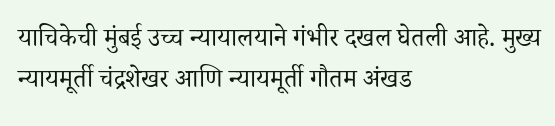याचिकेची मुंबई उच्च न्यायालयाने गंभीर दखल घेतली आहे. मुख्य न्यायमूर्ती चंद्रशेखर आणि न्यायमूर्ती गौतम अंखड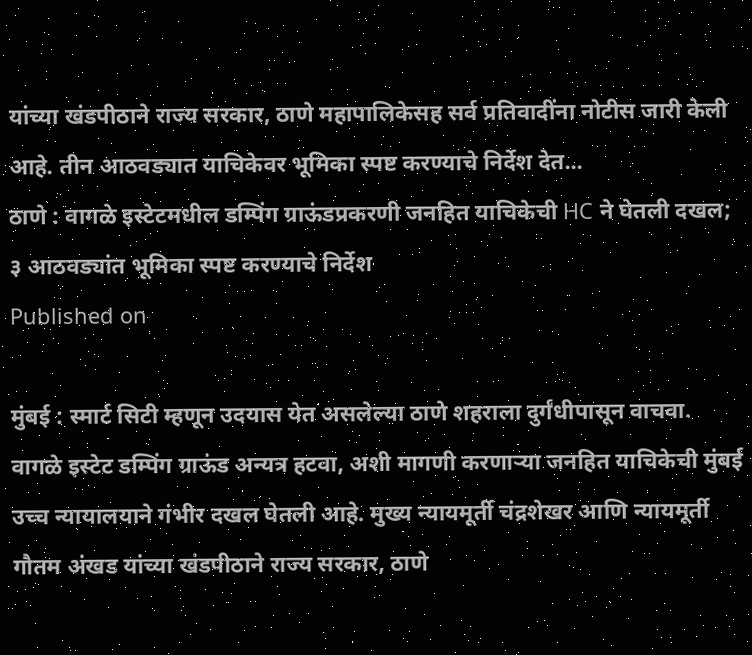यांच्या खंडपीठाने राज्य सरकार, ठाणे महापालिकेसह सर्व प्रतिवादींना नोटीस जारी केली आहे. तीन आठवड्यात याचिकेवर भूमिका स्पष्ट करण्याचे निर्देश देत...
ठाणे : वागळे इस्टेटमधील डम्पिंग ग्राऊंडप्रकरणी जनहित याचिकेची HC ने घेतली दखल; ३ आठवड्यांत भूमिका स्पष्ट करण्याचे निर्देश
Published on

मुंबई : स्मार्ट सिटी म्हणून उदयास येत असलेल्या ठाणे शहराला दुर्गंधीपासून वाचवा. वागळे इस्टेट डम्पिंग ग्राऊंड अन्यत्र हटवा, अशी मागणी करणाऱ्या जनहित याचिकेची मुंबई उच्च न्यायालयाने गंभीर दखल घेतली आहे. मुख्य न्यायमूर्ती चंद्रशेखर आणि न्यायमूर्ती गौतम अंखड यांच्या खंडपीठाने राज्य सरकार, ठाणे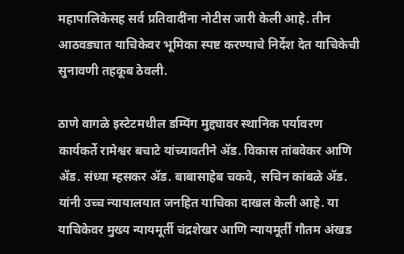महापालिकेसह सर्व प्रतिवादींना नोटीस जारी केली आहे. तीन आठवड्यात याचिकेवर भूमिका स्पष्ट करण्याचे निर्देश देत याचिकेची सुनावणी तहकूब ठेवली.

ठाणे वागळे इस्टेटमधील डम्पिंग मुद्द्यावर स्थानिक पर्यावरण कार्यकर्ते रामेश्वर बचाटे यांच्यावतीने ॲड. विकास तांबवेकर आणि ॲड. संध्या म्हसकर ॲड. बाबासाहेब चकवे, सचिन कांबळे ॲड. यांनी उच्च न्यायालयात जनहित याचिका दाखल केली आहे. या याचिकेवर मुख्य न्यायमूर्ती चंद्रशेखर आणि न्यायमूर्ती गौतम अंखड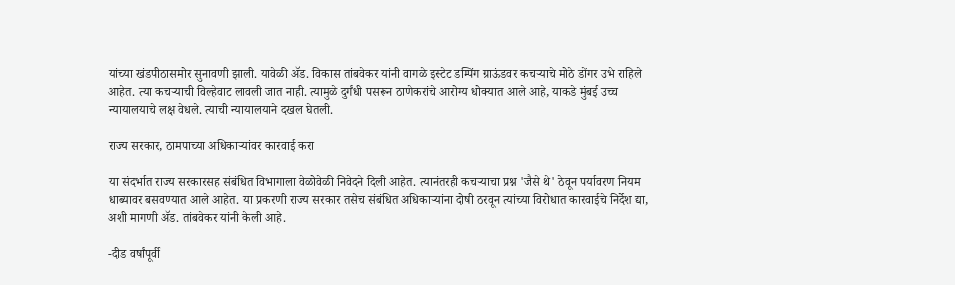यांच्या खंडपीठासमोर सुनावणी झाली. यावेळी ॲड. विकास तांबवेकर यांनी वागळे इस्टेट डम्पिंग ग्राऊंडवर कचऱ्याचे मोठे डोंगर उभे राहिले आहेत. त्या कचऱ्याची विल्हेवाट लावली जात नाही. त्यामुळे दुर्गंधी पसरून ठाणेकरांचे आरोग्य धोक्यात आले आहे, याकडे मुंबई उच्च न्यायालयाचे लक्ष वेधले. त्याची न्यायालयाने दखल घेतली.

राज्य सरकार, ठामपाच्या अधिकाऱ्यांवर कारवाई करा

या संदर्भात राज्य सरकारसह संबंधित विभागाला वेळोवेळी निवेदने दिली आहेत. त्यानंतरही कचऱ्याचा प्रश्न 'जैसे थे' ठेवून पर्यावरण नियम धाब्यावर बसवण्यात आले आहेत. या प्रकरणी राज्य सरकार तसेच संबंधित अधिकाऱ्यांना दोषी ठरवून त्यांच्या विरोधात कारवाईचे निर्देश द्या, अशी मागणी ॲड. तांबवेकर यांनी केली आहे.

-दीड वर्षांपूर्वी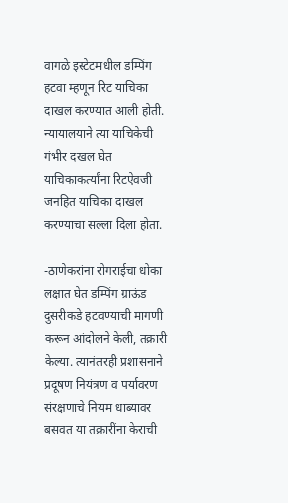वागळे इस्टेटमधील डम्पिंग हटवा म्हणून रिट याचिका दाखल करण्यात आली होती. न्यायालयाने त्या याचिकेची गंभीर दखल घेत याचिकाकर्त्यांना रिटऐवजी जनहित याचिका दाखल करण्याचा सल्ला दिला होता.

-ठाणेकरांना रोगराईचा धोका लक्षात घेत डम्पिंग ग्राऊंड दुसरीकडे हटवण्याची मागणी करून आंदोलने केली, तक्रारी केल्या. त्यानंतरही प्रशासनाने प्रदूषण नियंत्रण व पर्यावरण संरक्षणाचे नियम धाब्यावर बसवत या तक्रारींना केराची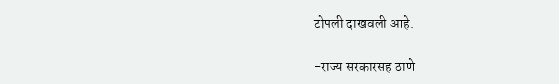टोपली दाखवली आहे.

-राज्य सरकारसह ठाणे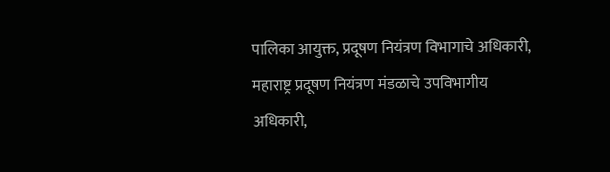पालिका आयुक्त, प्रदूषण नियंत्रण विभागाचे अधिकारी, महाराष्ट्र प्रदूषण नियंत्रण मंडळाचे उपविभागीय अधिकारी,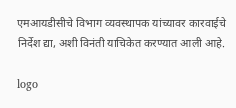एमआयडीसीचे विभाग व्यवस्थापक यांच्यावर कारवाईचे निर्देश द्या, अशी विनंती याचिकेत करण्यात आली आहे.

logo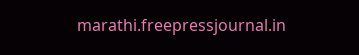marathi.freepressjournal.in